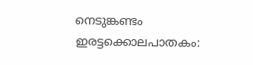നെടുങ്കണ്ടം ഇരട്ടക്കൊലപാതകം: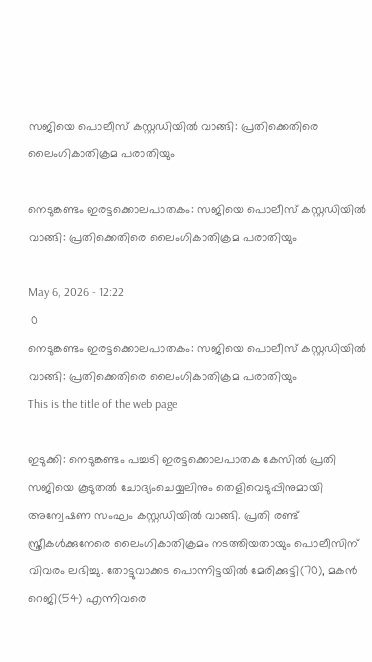സജിയെ പൊലീസ് കസ്റ്റഡിയില്‍ വാങ്ങി: പ്രതിക്കെതിരെ ലൈംഗികാതിക്രമ പരാതിയും

നെടുങ്കണ്ടം ഇരട്ടക്കൊലപാതകം: സജിയെ പൊലീസ് കസ്റ്റഡിയില്‍ വാങ്ങി: പ്രതിക്കെതിരെ ലൈംഗികാതിക്രമ പരാതിയും

May 6, 2026 - 12:22
 0
നെടുങ്കണ്ടം ഇരട്ടക്കൊലപാതകം: സജിയെ പൊലീസ് കസ്റ്റഡിയില്‍ വാങ്ങി: പ്രതിക്കെതിരെ ലൈംഗികാതിക്രമ പരാതിയും
This is the title of the web page

ഇടുക്കി: നെടുങ്കണ്ടം പച്ചടി ഇരട്ടക്കൊലപാതക കേസില്‍ പ്രതി സജിയെ കൂടുതല്‍ ചോദ്യംചെയ്യലിനും തെളിവെടുപ്പിനുമായി അന്വേഷണ സംഘം കസ്റ്റഡിയില്‍ വാങ്ങി. പ്രതി രണ്ട് സ്ത്രീകള്‍ക്കുനേരെ ലൈംഗികാതിക്രമം നടത്തിയതായും പൊലീസിന് വിവരം ലഭിച്ചു. തോട്ടുവാക്കട പൊന്നിട്ടയില്‍ മേരിക്കുട്ടി(70), മകന്‍ റെജി(54) എന്നിവരെ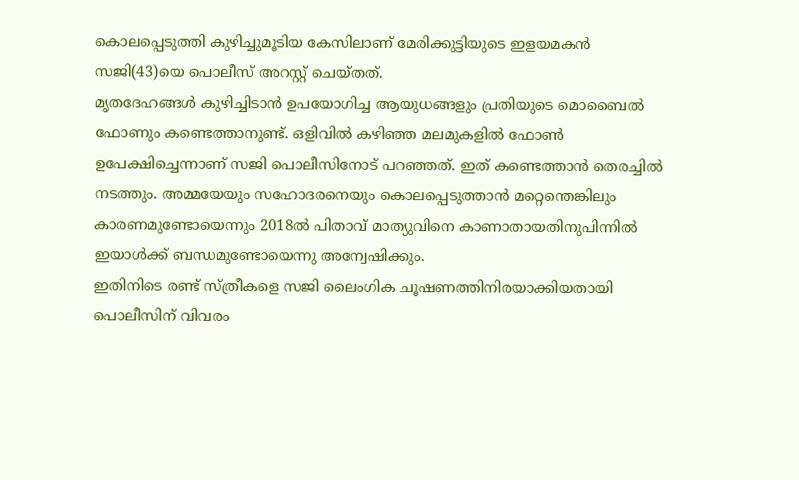കൊലപ്പെടുത്തി കുഴിച്ചുമൂടിയ കേസിലാണ് മേരിക്കുട്ടിയുടെ ഇളയമകന്‍ സജി(43)യെ പൊലീസ് അറസ്റ്റ് ചെയ്തത്.
മൃതദേഹങ്ങള്‍ കുഴിച്ചിടാന്‍ ഉപയോഗിച്ച ആയുധങ്ങളും പ്രതിയുടെ മൊബൈല്‍ ഫോണും കണ്ടെത്താനുണ്ട്. ഒളിവില്‍ കഴിഞ്ഞ മലമുകളില്‍ ഫോണ്‍ ഉപേക്ഷിച്ചെന്നാണ് സജി പൊലീസിനോട് പറഞ്ഞത്. ഇത് കണ്ടെത്താന്‍ തെരച്ചില്‍ നടത്തും. അമ്മയേയും സഹോദരനെയും കൊലപ്പെടുത്താന്‍ മറ്റെന്തെങ്കിലും കാരണമുണ്ടോയെന്നും 2018ല്‍ പിതാവ് മാത്യുവിനെ കാണാതായതിനുപിന്നില്‍ ഇയാള്‍ക്ക് ബന്ധമുണ്ടോയെന്നു അന്വേഷിക്കും.
ഇതിനിടെ രണ്ട് സ്ത്രീകളെ സജി ലൈംഗിക ചൂഷണത്തിനിരയാക്കിയതായി പൊലീസിന് വിവരം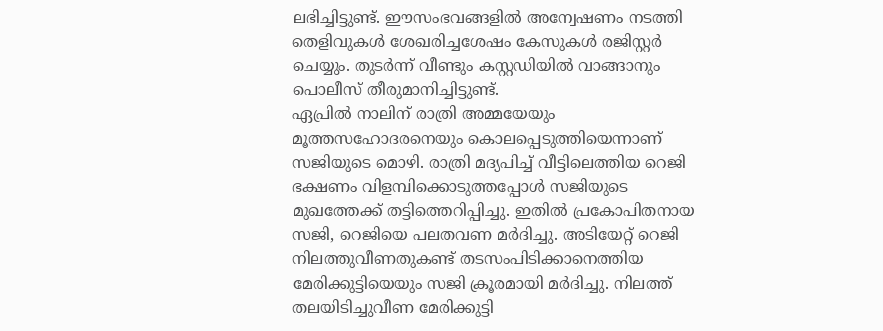ലഭിച്ചിട്ടുണ്ട്. ഈസംഭവങ്ങളില്‍ അന്വേഷണം നടത്തി തെളിവുകള്‍ ശേഖരിച്ചശേഷം കേസുകള്‍ രജിസ്റ്റര്‍ ചെയ്യും. തുടര്‍ന്ന് വീണ്ടും കസ്റ്റഡിയില്‍ വാങ്ങാനും പൊലീസ് തീരുമാനിച്ചിട്ടുണ്ട്.
ഏപ്രില്‍ നാലിന് രാത്രി അമ്മയേയും മൂത്തസഹോദരനെയും കൊലപ്പെടുത്തിയെന്നാണ് സജിയുടെ മൊഴി. രാത്രി മദ്യപിച്ച് വീട്ടിലെത്തിയ റെജി ഭക്ഷണം വിളമ്പിക്കൊടുത്തപ്പോള്‍ സജിയുടെ മുഖത്തേക്ക് തട്ടിത്തെറിപ്പിച്ചു. ഇതില്‍ പ്രകോപിതനായ സജി, റെജിയെ പലതവണ മര്‍ദിച്ചു. അടിയേറ്റ് റെജി നിലത്തുവീണതുകണ്ട് തടസംപിടിക്കാനെത്തിയ മേരിക്കുട്ടിയെയും സജി ക്രൂരമായി മര്‍ദിച്ചു. നിലത്ത് തലയിടിച്ചുവീണ മേരിക്കുട്ടി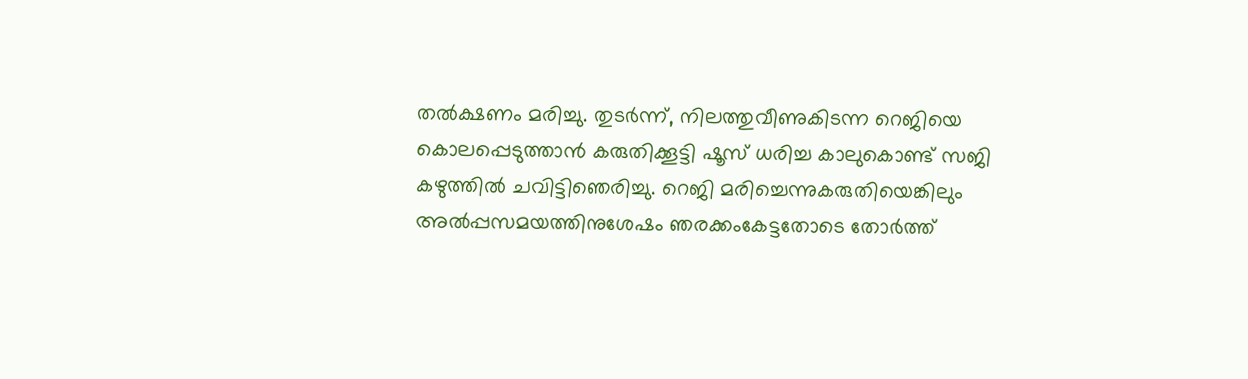തല്‍ക്ഷണം മരിച്ചു. തുടര്‍ന്ന്, നിലത്തുവീണുകിടന്ന റെജിയെ കൊലപ്പെടുത്താന്‍ കരുതിക്കൂട്ടി ഷൂസ് ധരിച്ച കാലുകൊണ്ട് സജി കഴുത്തില്‍ ചവിട്ടിഞെരിച്ചു. റെജി മരിച്ചെന്നുകരുതിയെങ്കിലും അല്‍പ്പസമയത്തിനുശേഷം ഞരക്കംകേട്ടതോടെ തോര്‍ത്ത്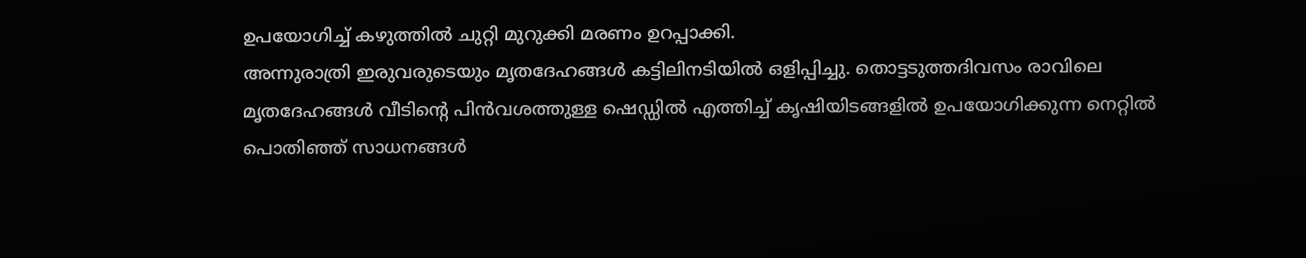ഉപയോഗിച്ച് കഴുത്തില്‍ ചുറ്റി മുറുക്കി മരണം ഉറപ്പാക്കി.
അന്നുരാത്രി ഇരുവരുടെയും മൃതദേഹങ്ങള്‍ കട്ടിലിനടിയില്‍ ഒളിപ്പിച്ചു. തൊട്ടടുത്തദിവസം രാവിലെ മൃതദേഹങ്ങള്‍ വീടിന്റെ പിന്‍വശത്തുള്ള ഷെഡ്ഡില്‍ എത്തിച്ച് കൃഷിയിടങ്ങളില്‍ ഉപയോഗിക്കുന്ന നെറ്റില്‍ പൊതിഞ്ഞ് സാധനങ്ങള്‍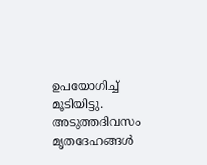ഉപയോഗിച്ച് മൂടിയിട്ടു. അടുത്തദിവസം മൃതദേഹങ്ങള്‍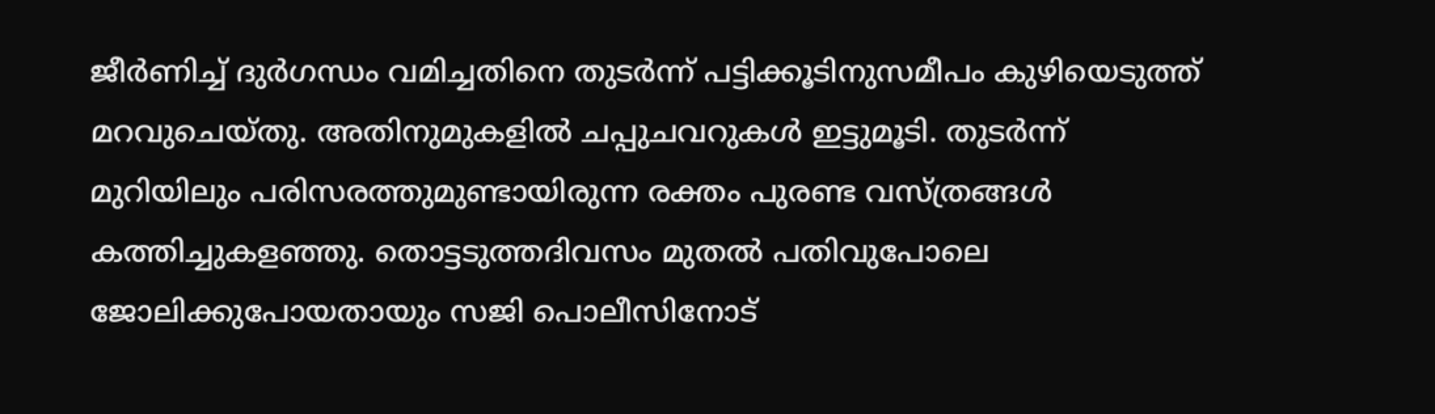ജീര്‍ണിച്ച് ദുര്‍ഗന്ധം വമിച്ചതിനെ തുടര്‍ന്ന് പട്ടിക്കൂടിനുസമീപം കുഴിയെടുത്ത് മറവുചെയ്തു. അതിനുമുകളില്‍ ചപ്പുചവറുകള്‍ ഇട്ടുമൂടി. തുടര്‍ന്ന് മുറിയിലും പരിസരത്തുമുണ്ടായിരുന്ന രക്തം പുരണ്ട വസ്ത്രങ്ങള്‍ കത്തിച്ചുകളഞ്ഞു. തൊട്ടടുത്തദിവസം മുതല്‍ പതിവുപോലെ ജോലിക്കുപോയതായും സജി പൊലീസിനോട്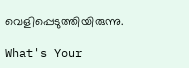വെളിപ്പെടുത്തിയിരുന്നു.

What's Your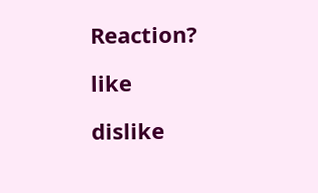Reaction?

like

dislike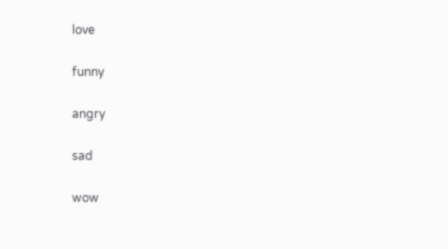love

funny

angry

sad

wow